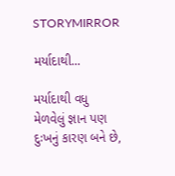STORYMIRROR

મર્યાદાથી...

મર્યાદાથી વધુ મેળવેલું જ્ઞાન પણ દુઃખનું કારણ બને છે,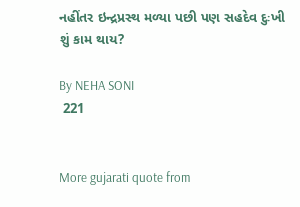નહીંતર ઇન્દ્રપ્રસ્થ મળ્યા પછી પણ સહદેવ દુઃખી શું કામ થાય?

By NEHA SONI
 221


More gujarati quote from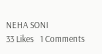NEHA SONI
33 Likes   1 Comments